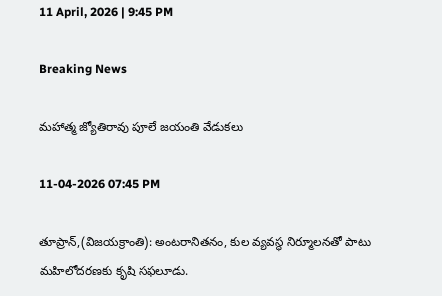11 April, 2026 | 9:45 PM

Breaking News

మహాత్మ జ్యోతిరావు పూలే జయంతి వేడుకలు

11-04-2026 07:45 PM

తూప్రాన్,(విజయక్రాంతి): అంటరానితనం, కుల వ్యవస్థ నిర్మూలనతో పాటు మహిలోదరణకు కృషి సఫలూడు.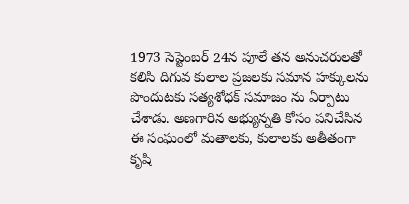1973 సెప్టెంబర్ 24న పూలే తన అనుచరులతో కలిసి దిగువ కులాల ప్రజలకు సమాన హక్కులను పొందుటకు సత్యశోధక్ సమాజం ను ఏర్పాటు చేశాడు. అణగారిన అభ్యున్నతి కోసం పనిచేసిన ఈ సంఘంలో మతాలకు, కులాలకు అతీతంగా కృషి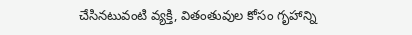చేసినటువంటి వ్యక్తి, వితంతువుల కోసం గృహాన్ని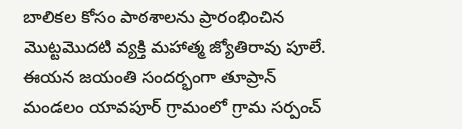బాలికల కోసం పాఠశాలను ప్రారంభించిన మొట్టమొదటి వ్యక్తి మహాత్మ జ్యోతిరావు పూలే. ఈయన జయంతి సందర్భంగా తూప్రాన్ మండలం యావపూర్ గ్రామంలో గ్రామ సర్పంచ్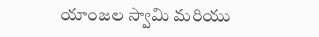యాంజల స్వామి మరియు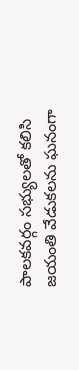పాలకవర్గం సభ్యులతో కలిసి జయంతి వేడుకలను ఘనంగా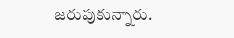జరుపుకున్నారు.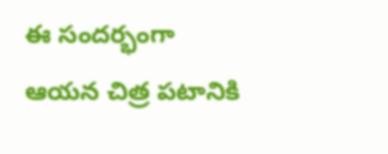ఈ సందర్భంగా ఆయన చిత్ర పటానికి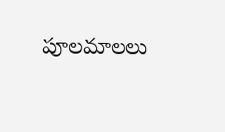పూలమాలలు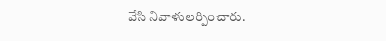వేసి నివాళులర్పించారు.